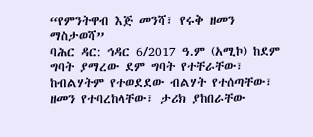“የምንትዋብ እጅ መንሻ፣ የሩቅ ዘመን ማስታወሻ”
ባሕር ዳር: ኅዳር 6/2017 ዓ.ም (አሚኮ) ከደም ግባት ያማረው ደም ግባት የተቸራቸው፣ ከብልሃትም የተወደደው ብልሃት የተሰጣቸው፣ ዘመን የተባረከላቸው፣ ታሪክ ያከበራቸው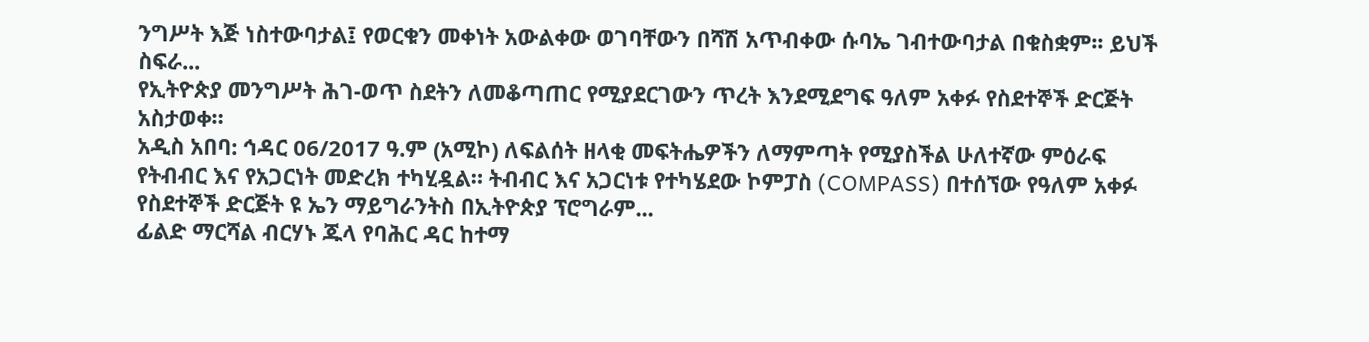ንግሥት እጅ ነስተውባታል፤ የወርቁን መቀነት አውልቀው ወገባቸውን በሻሽ አጥብቀው ሱባኤ ገብተውባታል በቁስቋም፡፡ ይህች ስፍራ...
የኢትዮጵያ መንግሥት ሕገ-ወጥ ስደትን ለመቆጣጠር የሚያደርገውን ጥረት እንደሚደግፍ ዓለም አቀፉ የስደተኞች ድርጅት አስታወቀ።
አዲስ አበባ: ኅዳር 06/2017 ዓ.ም (አሚኮ) ለፍልሰት ዘላቂ መፍትሔዎችን ለማምጣት የሚያስችል ሁለተኛው ምዕራፍ የትብብር እና የአጋርነት መድረክ ተካሂዷል። ትብብር እና አጋርነቱ የተካሄደው ኮምፓስ (COMPASS) በተሰኘው የዓለም አቀፉ የስደተኞች ድርጅት ዩ ኤን ማይግራንትስ በኢትዮጵያ ፕሮግራም...
ፊልድ ማርሻል ብርሃኑ ጁላ የባሕር ዳር ከተማ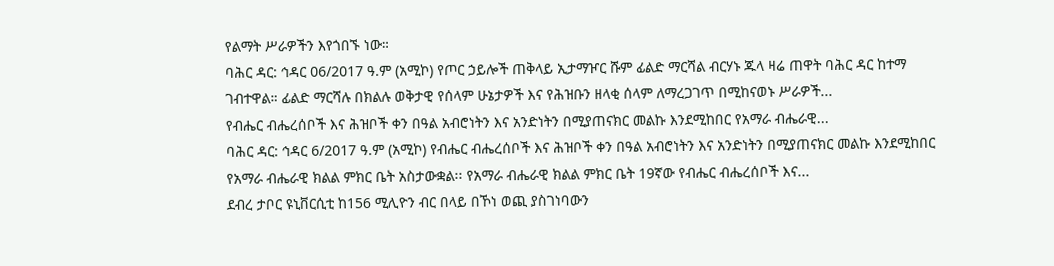የልማት ሥራዎችን እየጎበኙ ነው።
ባሕር ዳር: ኅዳር 06/2017 ዓ.ም (አሚኮ) የጦር ኃይሎች ጠቅላይ ኢታማዦር ሹም ፊልድ ማርሻል ብርሃኑ ጁላ ዛሬ ጠዋት ባሕር ዳር ከተማ ገብተዋል። ፊልድ ማርሻሉ በክልሉ ወቅታዊ የሰላም ሁኔታዎች እና የሕዝቡን ዘላቂ ሰላም ለማረጋገጥ በሚከናወኑ ሥራዎች...
የብሔር ብሔረሰቦች እና ሕዝቦች ቀን በዓል አብሮነትን እና አንድነትን በሚያጠናክር መልኩ እንደሚከበር የአማራ ብሔራዊ...
ባሕር ዳር: ኅዳር 6/2017 ዓ.ም (አሚኮ) የብሔር ብሔረሰቦች እና ሕዝቦች ቀን በዓል አብሮነትን እና አንድነትን በሚያጠናክር መልኩ እንደሚከበር የአማራ ብሔራዊ ክልል ምክር ቤት አስታውቋል፡፡ የአማራ ብሔራዊ ክልል ምክር ቤት 19ኛው የብሔር ብሔረሰቦች እና...
ደብረ ታቦር ዩኒቨርሲቲ ከ156 ሚሊዮን ብር በላይ በኾነ ወጪ ያስገነባውን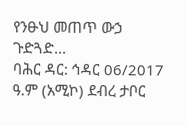የንፁህ መጠጥ ውኃ ጉድጓድ...
ባሕር ዳር: ኅዳር 06/2017 ዓ.ም (አሚኮ) ደብረ ታቦር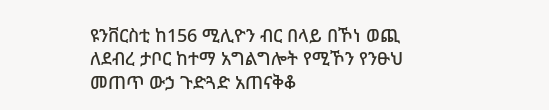ዩንቨርስቲ ከ156 ሚሊዮን ብር በላይ በኾነ ወጪ ለደብረ ታቦር ከተማ አግልግሎት የሚኾን የንፁህ መጠጥ ውኃ ጉድጓድ አጠናቅቆ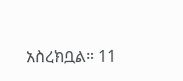አስረክቧል። 11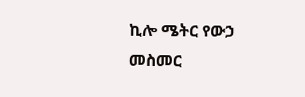ኪሎ ሜትር የውኃ መስመር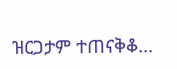ዝርጋታም ተጠናቅቆ...